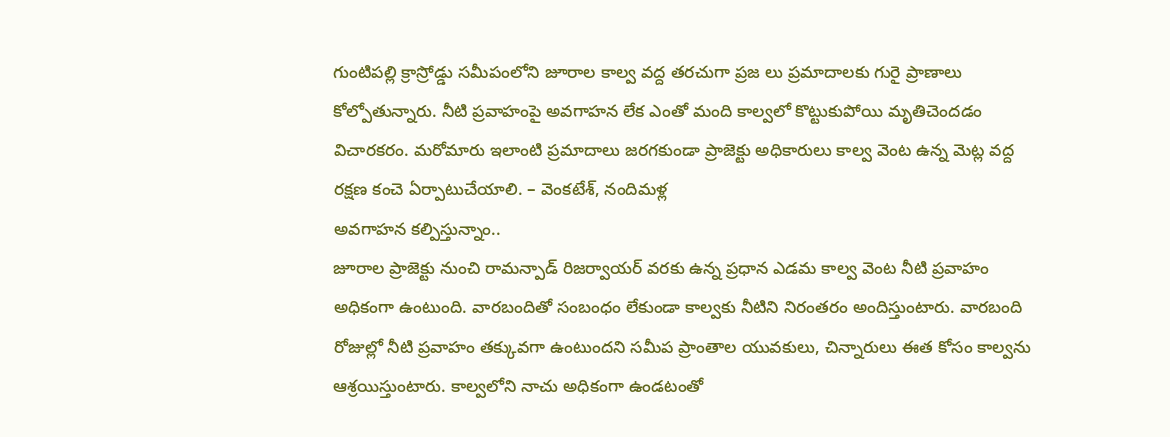గుంటిపల్లి క్రాస్రోడ్డు సమీపంలోని జూరాల కాల్వ వద్ద తరచుగా ప్రజ లు ప్రమాదాలకు గురై ప్రాణాలు కోల్పోతున్నారు. నీటి ప్రవాహంపై అవగాహన లేక ఎంతో మంది కాల్వలో కొట్టుకుపోయి మృతిచెందడం విచారకరం. మరోమారు ఇలాంటి ప్రమాదాలు జరగకుండా ప్రాజెక్టు అధికారులు కాల్వ వెంట ఉన్న మెట్ల వద్ద రక్షణ కంచె ఏర్పాటుచేయాలి. – వెంకటేశ్, నందిమళ్ల
అవగాహన కల్పిస్తున్నాం..
జూరాల ప్రాజెక్టు నుంచి రామన్పాడ్ రిజర్వాయర్ వరకు ఉన్న ప్రధాన ఎడమ కాల్వ వెంట నీటి ప్రవాహం అధికంగా ఉంటుంది. వారబందితో సంబంధం లేకుండా కాల్వకు నీటిని నిరంతరం అందిస్తుంటారు. వారబంది రోజుల్లో నీటి ప్రవాహం తక్కువగా ఉంటుందని సమీప ప్రాంతాల యువకులు, చిన్నారులు ఈత కోసం కాల్వను ఆశ్రయిస్తుంటారు. కాల్వలోని నాచు అధికంగా ఉండటంతో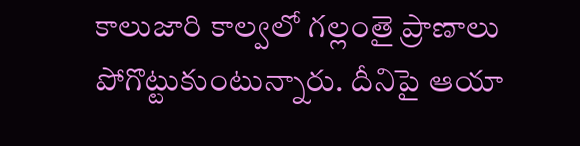కాలుజారి కాల్వలో గల్లంతై ప్రాణాలు పోగొట్టుకుంటున్నారు. దీనిపై ఆయా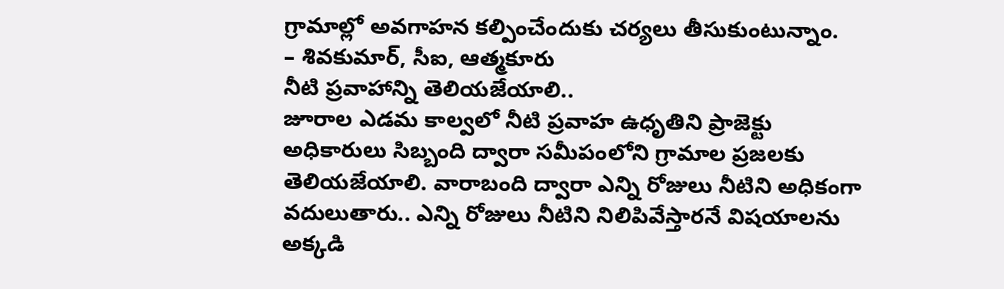గ్రామాల్లో అవగాహన కల్పించేందుకు చర్యలు తీసుకుంటున్నాం.
– శివకుమార్, సీఐ, ఆత్మకూరు
నీటి ప్రవాహాన్ని తెలియజేయాలి..
జూరాల ఎడమ కాల్వలో నీటి ప్రవాహ ఉధృతిని ప్రాజెక్టు అధికారులు సిబ్బంది ద్వారా సమీపంలోని గ్రామాల ప్రజలకు తెలియజేయాలి. వారాబంది ద్వారా ఎన్ని రోజులు నీటిని అధికంగా వదులుతారు.. ఎన్ని రోజులు నీటిని నిలిపివేస్తారనే విషయాలను అక్కడి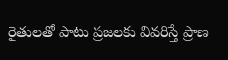రైతులతో పాటు ప్రజలకు వివరిస్తే ప్రాణ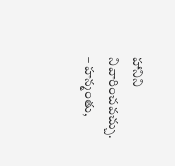హానిని నివారించవచ్చు. – హన్మంతు,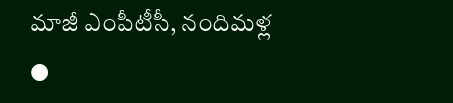మాజీ ఎంపీటీసీ, నందిమళ్ల
●